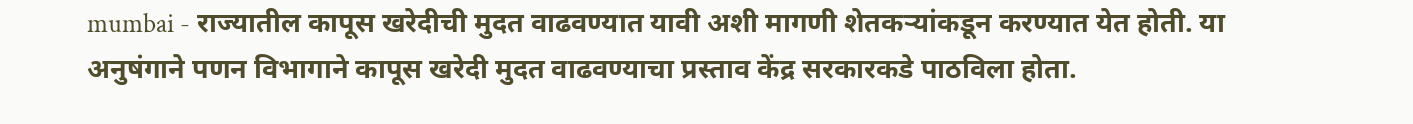mumbai - राज्यातील कापूस खरेदीची मुदत वाढवण्यात यावी अशी मागणी शेतकऱ्यांकडून करण्यात येत होती. या अनुषंगाने पणन विभागाने कापूस खरेदी मुदत वाढवण्याचा प्रस्ताव केंद्र सरकारकडे पाठविला होता.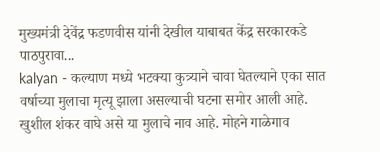मुख्यमंत्री देवेंद्र फडणवीस यांनी देखील याबाबत केंद्र सरकारकडे पाठपुरावा...
kalyan - कल्याण मध्ये भटक्या कुत्र्याने चावा घेतल्याने एका सात वर्षाच्या मुलाचा मृत्यू झाला असल्याची घटना समोर आली आहे. खुशील शंकर वाघे असे या मुलाचे नाव आहे. मोहने गाळेगाव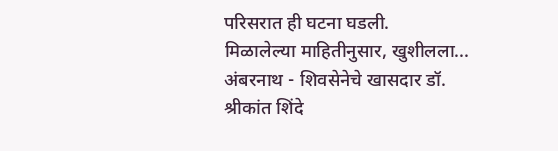परिसरात ही घटना घडली.
मिळालेल्या माहितीनुसार, खुशीलला...
अंबरनाथ - शिवसेनेचे खासदार डॉ. श्रीकांत शिंदे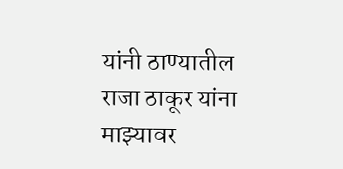यांनी ठाण्यातील राजा ठाकूर यांना माझ्यावर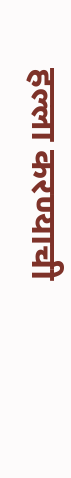हल्ला करण्याची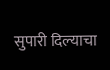सुपारी दिल्याचा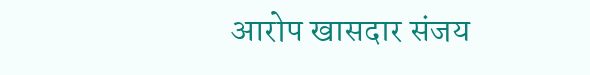आरोप खासदार संजय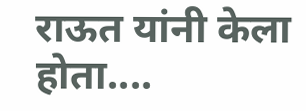राऊत यांनी केला होता....